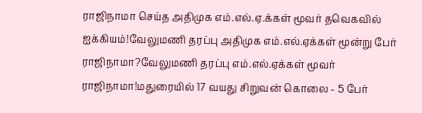ராஜிநாமா செய்த அதிமுக எம்.எல்.ஏ.க்கள் மூவர் தவெகவில் ஐக்கியம்!வேலுமணி தரப்பு அதிமுக எம்.எல்.ஏக்கள் மூன்று பேர் ராஜிநாமா?வேலுமணி தரப்பு எம்.எல்.ஏக்கள் மூவர் ராஜிநாமா!மதுரையில் 17 வயது சிறுவன் கொலை - 5 பேர்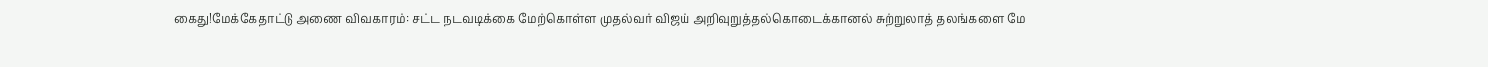கைது!மேக்கேதாட்டு அணை விவகாரம்: சட்ட நடவடிக்கை மேற்கொள்ள முதல்வர் விஜய் அறிவுறுத்தல்கொடைக்கானல் சுற்றுலாத் தலங்களை மே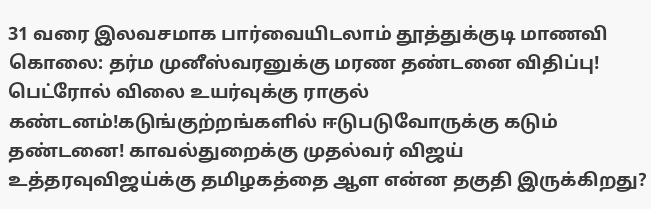31 வரை இலவசமாக பார்வையிடலாம் தூத்துக்குடி மாணவி கொலை: தர்ம முனீஸ்வரனுக்கு மரண தண்டனை விதிப்பு! பெட்ரோல் விலை உயர்வுக்கு ராகுல் கண்டனம்!கடுங்குற்றங்களில் ஈடுபடுவோருக்கு கடும் தண்டனை! காவல்துறைக்கு முதல்வர் விஜய் உத்தரவுவிஜய்க்கு தமிழகத்தை ஆள என்ன தகுதி இருக்கிறது?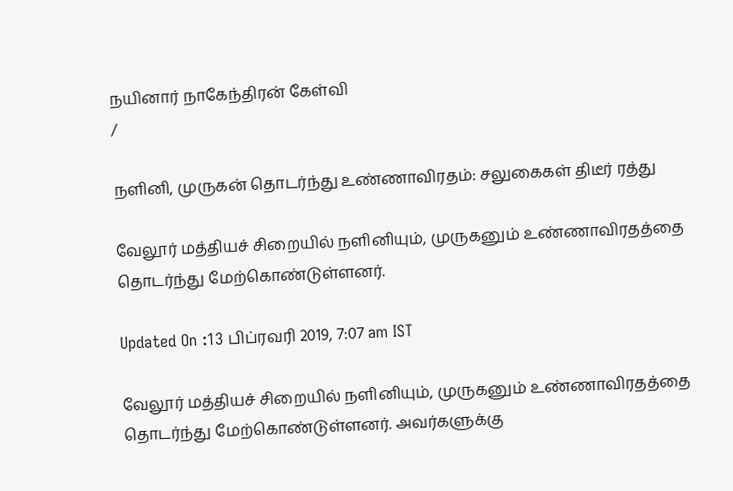நயினார் நாகேந்திரன் கேள்வி
/

நளினி, முருகன் தொடர்ந்து உண்ணாவிரதம்: சலுகைகள் திடீர் ரத்து

வேலூர் மத்தியச் சிறையில் நளினியும், முருகனும் உண்ணாவிரதத்தை தொடர்ந்து மேற்கொண்டுள்ளனர்.

Updated On :13 பிப்ரவரி 2019, 7:07 am IST

வேலூர் மத்தியச் சிறையில் நளினியும், முருகனும் உண்ணாவிரதத்தை தொடர்ந்து மேற்கொண்டுள்ளனர். அவர்களுக்கு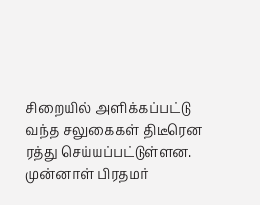சிறையில் அளிக்கப்பட்டு வந்த சலுகைகள் திடீரென ரத்து செய்யப்பட்டுள்ளன.
முன்னாள் பிரதமர்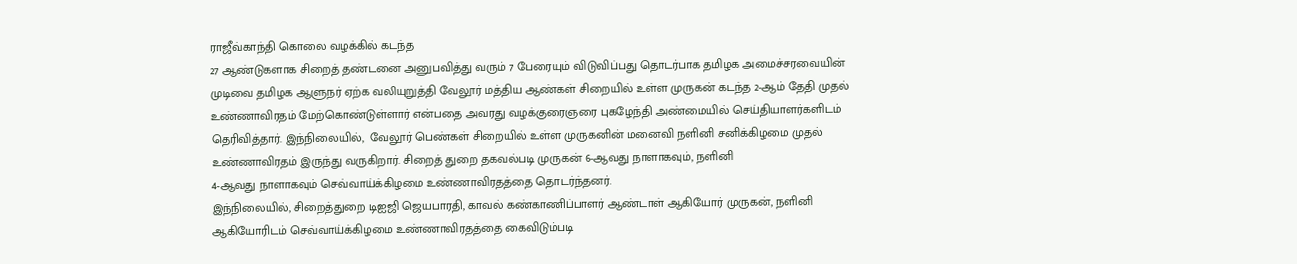ராஜீவ்காந்தி கொலை வழக்கில் கடந்த
27 ஆண்டுகளாக சிறைத் தண்டனை அனுபவித்து வரும் 7 பேரையும் விடுவிப்பது தொடர்பாக தமிழக அமைச்சரவையின் முடிவை தமிழக ஆளுநர் ஏற்க வலியுறுத்தி வேலூர் மத்திய ஆண்கள் சிறையில் உள்ள முருகன் கடந்த 2-ஆம் தேதி முதல் உண்ணாவிரதம் மேற்கொண்டுள்ளார் என்பதை அவரது வழக்குரைஞரை புகழேந்தி அண்மையில் செய்தியாளர்களிடம் தெரிவித்தார். இந்நிலையில்,  வேலூர் பெண்கள் சிறையில் உள்ள முருகனின் மனைவி நளினி சனிக்கிழமை முதல் உண்ணாவிரதம் இருந்து வருகிறார். சிறைத் துறை தகவல்படி முருகன் 6-ஆவது நாளாகவும், நளினி
4-ஆவது நாளாகவும் செவ்வாய்க்கிழமை உண்ணாவிரதத்தை தொடர்ந்தனர்.
இந்நிலையில், சிறைத்துறை டிஐஜி ஜெயபாரதி, காவல் கண்காணிப்பாளர் ஆண்டாள் ஆகியோர் முருகன், நளினி ஆகியோரிடம் செவ்வாய்க்கிழமை உண்ணாவிரதத்தை கைவிடும்படி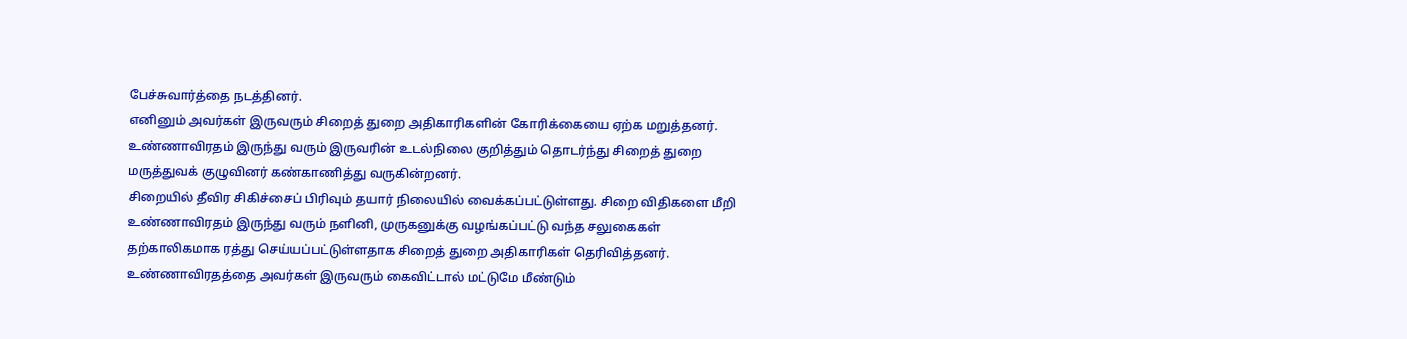பேச்சுவார்த்தை நடத்தினர்.
எனினும் அவர்கள் இருவரும் சிறைத் துறை அதிகாரிகளின் கோரிக்கையை ஏற்க மறுத்தனர்.
உண்ணாவிரதம் இருந்து வரும் இருவரின் உடல்நிலை குறித்தும் தொடர்ந்து சிறைத் துறை மருத்துவக் குழுவினர் கண்காணித்து வருகின்றனர்.
சிறையில் தீவிர சிகிச்சைப் பிரிவும் தயார் நிலையில் வைக்கப்பட்டுள்ளது. சிறை விதிகளை மீறி உண்ணாவிரதம் இருந்து வரும் நளினி, முருகனுக்கு வழங்கப்பட்டு வந்த சலுகைகள் தற்காலிகமாக ரத்து செய்யப்பட்டுள்ளதாக சிறைத் துறை அதிகாரிகள் தெரிவித்தனர்.
உண்ணாவிரதத்தை அவர்கள் இருவரும் கைவிட்டால் மட்டுமே மீண்டும்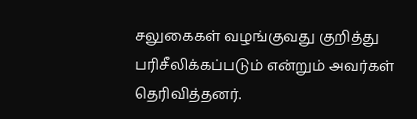சலுகைகள் வழங்குவது குறித்து பரிசீலிக்கப்படும் என்றும் அவர்கள் தெரிவித்தனர்.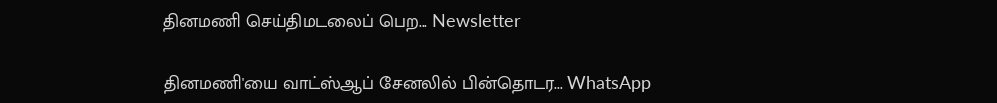தினமணி செய்திமடலைப் பெற... Newsletter

தினமணி'யை வாட்ஸ்ஆப் சேனலில் பின்தொடர... WhatsApp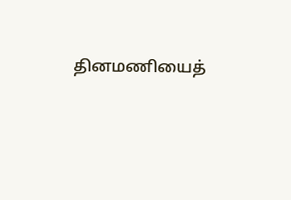தினமணியைத்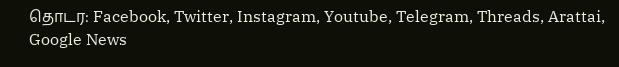தொடர: Facebook, Twitter, Instagram, Youtube, Telegram, Threads, Arattai, Google News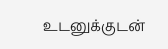உடனுக்குடன்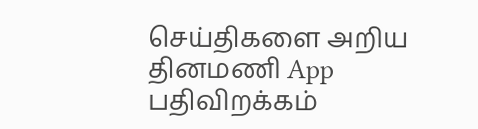செய்திகளை அறிய தினமணி App பதிவிறக்கம்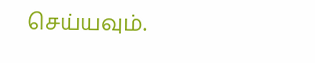செய்யவும்.